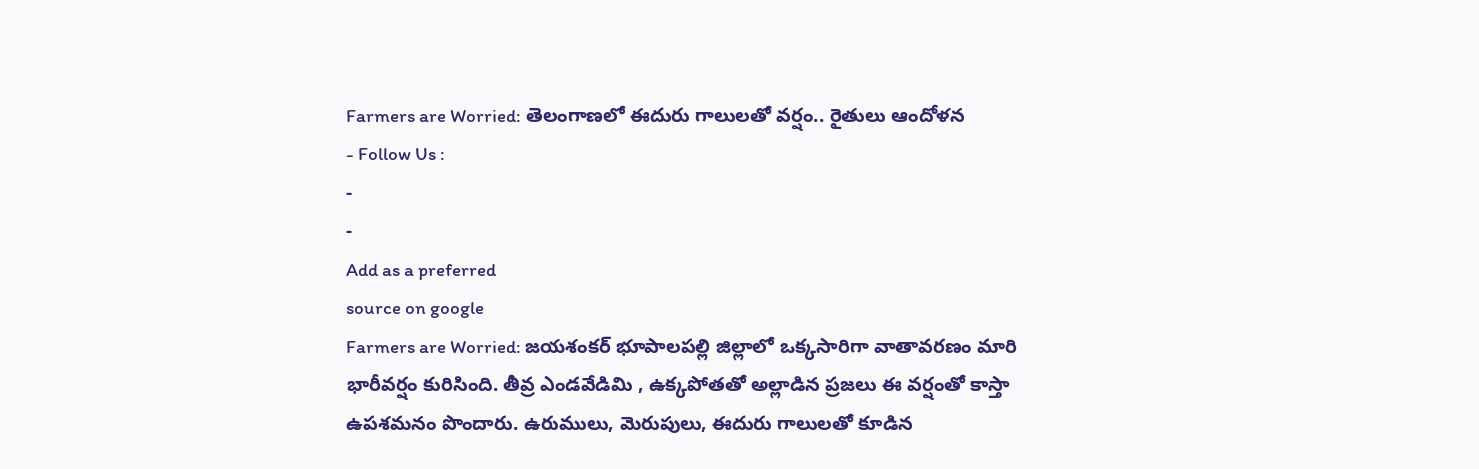Farmers are Worried: తెలంగాణలో ఈదురు గాలులతో వర్షం.. రైతులు ఆందోళన
- Follow Us :
-
-
Add as a preferred
source on google
Farmers are Worried: జయశంకర్ భూపాలపల్లి జిల్లాలో ఒక్కసారిగా వాతావరణం మారి భారీవర్షం కురిసింది. తీవ్ర ఎండవేడిమి , ఉక్కపోతతో అల్లాడిన ప్రజలు ఈ వర్షంతో కాస్తా ఉపశమనం పొందారు. ఉరుములు, మెరుపులు, ఈదురు గాలులతో కూడిన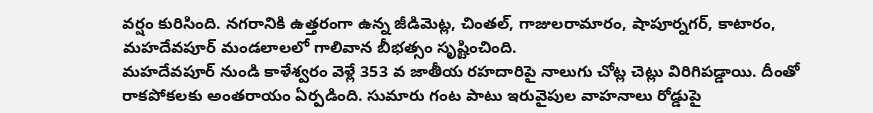వర్షం కురిసింది. నగరానికి ఉత్తరంగా ఉన్న జీడిమెట్ల, చింతల్, గాజులరామారం, షాపూర్నగర్, కాటారం, మహదేవపూర్ మండలాలలో గాలివాన బీభత్సం సృష్టించింది.
మహదేవపూర్ నుండి కాళేశ్వరం వెళ్లే 353 వ జాతీయ రహదారిపై నాలుగు చోట్ల చెట్లు విరిగిపడ్డాయి. దీంతో రాకపోకలకు అంతరాయం ఏర్పడింది. సుమారు గంట పాటు ఇరువైపుల వాహనాలు రోడ్డుపై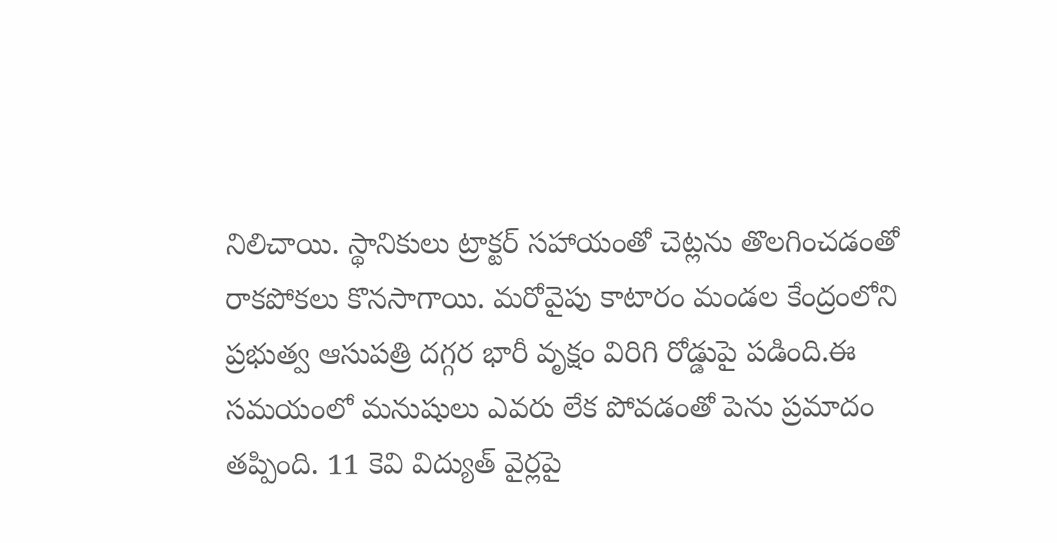నిలిచాయి. స్థానికులు ట్రాక్టర్ సహాయంతో చెట్లను తొలగించడంతో రాకపోకలు కొనసాగాయి. మరోవైపు కాటారం మండల కేంద్రంలోని ప్రభుత్వ ఆసుపత్రి దగ్గర భారీ వృక్షం విరిగి రోడ్డుపై పడింది.ఈ సమయంలో మనుషులు ఎవరు లేక పోవడంతో పెను ప్రమాదం తప్పింది. 11 కెవి విద్యుత్ వైర్లపై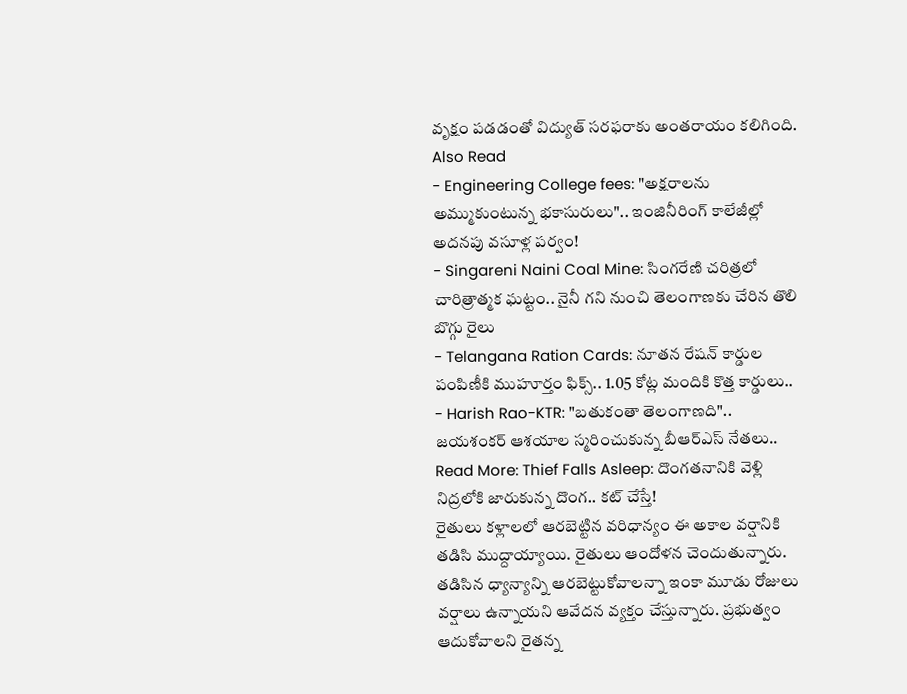వృక్షం పడడంతో విద్యుత్ సరఫరాకు అంతరాయం కలిగింది.
Also Read
- Engineering College fees: "అక్షరాలను అమ్ముకుంటున్న భకాసురులు".. ఇంజినీరింగ్ కాలేజీల్లో అదనపు వసూళ్ల పర్వం!
- Singareni Naini Coal Mine: సింగరేణి చరిత్రలో చారిత్రాత్మక ఘట్టం.. నైనీ గని నుంచి తెలంగాణకు చేరిన తొలి బొగ్గు రైలు
- Telangana Ration Cards: నూతన రేషన్ కార్డుల పంపిణీకి ముహూర్తం ఫిక్స్.. 1.05 కోట్ల మందికి కొత్త కార్డులు..
- Harish Rao-KTR: "బతుకంతా తెలంగాణది".. జయశంకర్ ఆశయాల స్మరించుకున్న బీఆర్ఎస్ నేతలు..
Read More: Thief Falls Asleep: దొంగతనానికి వెళ్లి నిద్రలోకి జారుకున్న దొంగ.. కట్ చేస్తే!
రైతులు కళ్లాలలో ఆరబెట్టిన వరిధాన్యం ఈ అకాల వర్షానికి తడిసి ముద్దాయ్యాయి. రైతులు ఆందోళన చెందుతున్నారు. తడిసిన ధ్యాన్యాన్ని ఆరబెట్టుకోవాలన్నా ఇంకా మూడు రోజులు వర్షాలు ఉన్నాయని ఆవేదన వ్యక్తం చేస్తున్నారు. ప్రభుత్వం ఆదుకోవాలని రైతన్న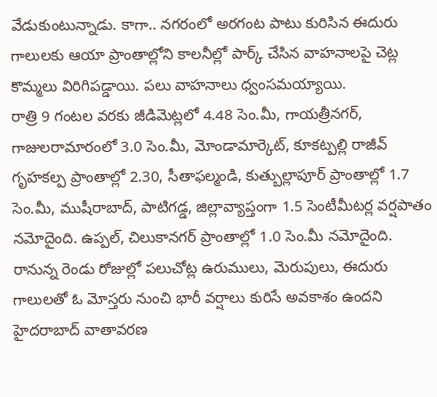వేడుకుంటున్నాడు. కాగా.. నగరంలో అరగంట పాటు కురిసిన ఈదురు గాలులకు ఆయా ప్రాంతాల్లోని కాలనీల్లో పార్క్ చేసిన వాహనాలపై చెట్ల కొమ్మలు విరిగిపడ్డాయి. పలు వాహనాలు ధ్వంసమయ్యాయి.
రాత్రి 9 గంటల వరకు జీడిమెట్లలో 4.48 సెం.మీ, గాయత్రీనగర్, గాజులరామారంలో 3.0 సెం.మీ, మోండామార్కెట్, కూకట్పల్లి రాజీవ్ గృహకల్ప ప్రాంతాల్లో 2.30, సీతాఫల్మండి, కుత్బుల్లాపూర్ ప్రాంతాల్లో 1.7 సెం.మీ, ముషీరాబాద్, పాటిగడ్డ, జిల్లావ్యాప్తంగా 1.5 సెంటీమీటర్ల వర్షపాతం నమోదైంది. ఉప్పల్, చిలుకానగర్ ప్రాంతాల్లో 1.0 సెం.మీ నమోదైంది. రానున్న రెండు రోజుల్లో పలుచోట్ల ఉరుములు, మెరుపులు, ఈదురు గాలులతో ఓ మోస్తరు నుంచి భారీ వర్షాలు కురిసే అవకాశం ఉందని హైదరాబాద్ వాతావరణ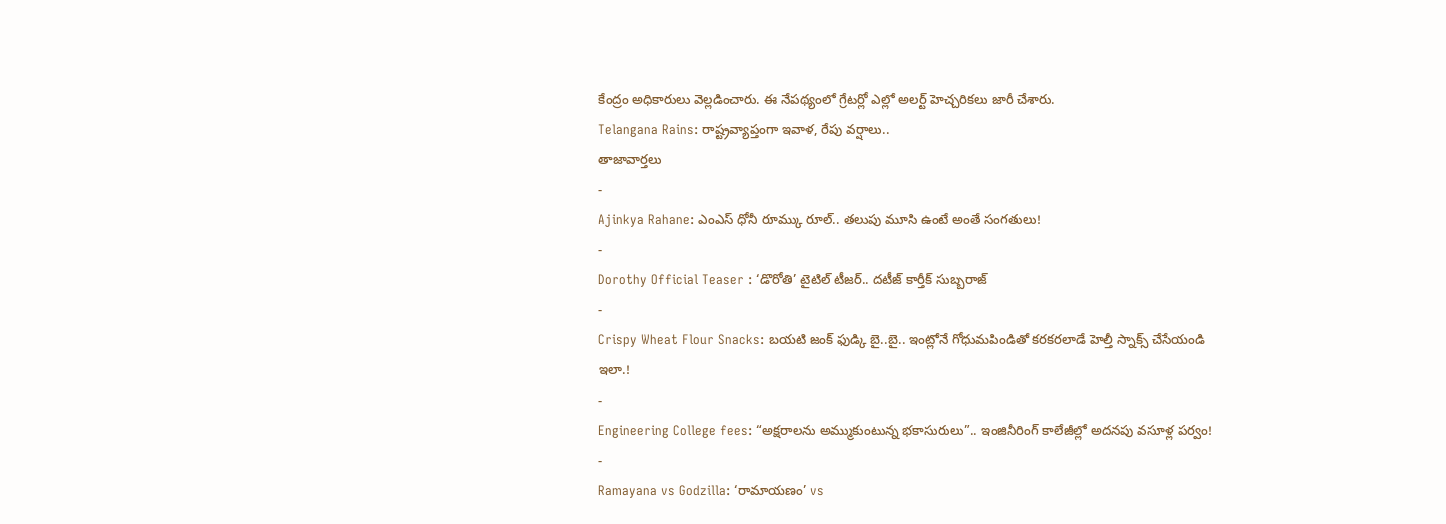కేంద్రం అధికారులు వెల్లడించారు. ఈ నేపథ్యంలో గ్రేటర్లో ఎల్లో అలర్ట్ హెచ్చరికలు జారీ చేశారు.
Telangana Rains: రాష్ట్రవ్యాప్తంగా ఇవాళ, రేపు వర్షాలు..
తాజావార్తలు
-
Ajinkya Rahane: ఎంఎస్ ధోనీ రూమ్కు రూల్.. తలుపు మూసి ఉంటే అంతే సంగతులు!
-
Dorothy Official Teaser : ‘డొరోతి’ టైటిల్ టీజర్.. దటీజ్ కార్తీక్ సుబ్బరాజ్
-
Crispy Wheat Flour Snacks: బయటి జంక్ ఫుడ్కి బై..బై.. ఇంట్లోనే గోధుమపిండితో కరకరలాడే హెల్తీ స్నాక్స్ చేసేయండి ఇలా.!
-
Engineering College fees: “అక్షరాలను అమ్ముకుంటున్న భకాసురులు”.. ఇంజినీరింగ్ కాలేజీల్లో అదనపు వసూళ్ల పర్వం!
-
Ramayana vs Godzilla: ‘రామాయణం’ vs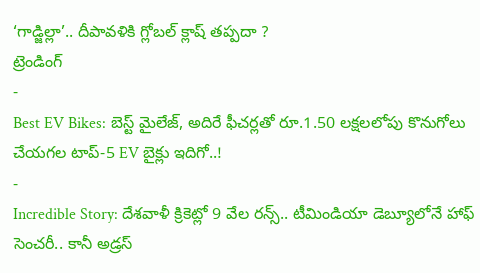‘గాడ్జిల్లా’.. దీపావళికి గ్లోబల్ క్లాష్ తప్పదా ?
ట్రెండింగ్
-
Best EV Bikes: బెస్ట్ మైలేజ్, అదిరే ఫీచర్లతో రూ.1.50 లక్షలలోపు కొనుగోలు చేయగల టాప్-5 EV బైక్లు ఇదిగో..!
-
Incredible Story: దేశవాళీ క్రికెట్లో 9 వేల రన్స్.. టీమిండియా డెబ్యూలోనే హాఫ్ సెంచరీ.. కానీ అడ్రస్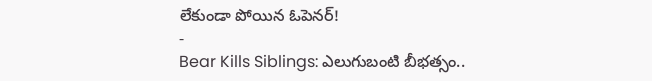లేకుండా పోయిన ఓపెనర్!
-
Bear Kills Siblings: ఎలుగుబంటి బీభత్సం..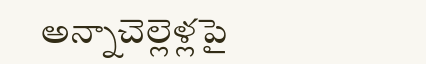అన్నాచెల్లెళ్లపై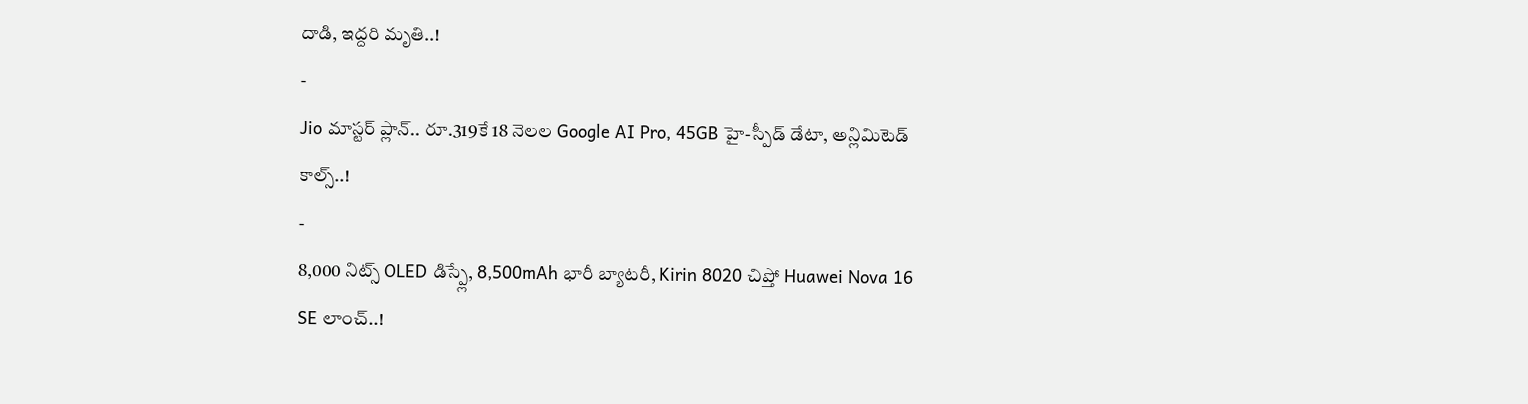దాడి, ఇద్దరి మృతి..!
-
Jio మాస్టర్ ప్లాన్.. రూ.319కే 18 నెలల Google AI Pro, 45GB హై-స్పీడ్ డేటా, అన్లిమిటెడ్ కాల్స్..!
-
8,000 నిట్స్ OLED డిస్ప్లే, 8,500mAh భారీ బ్యాటరీ, Kirin 8020 చిప్తో Huawei Nova 16 SE లాంచ్..!